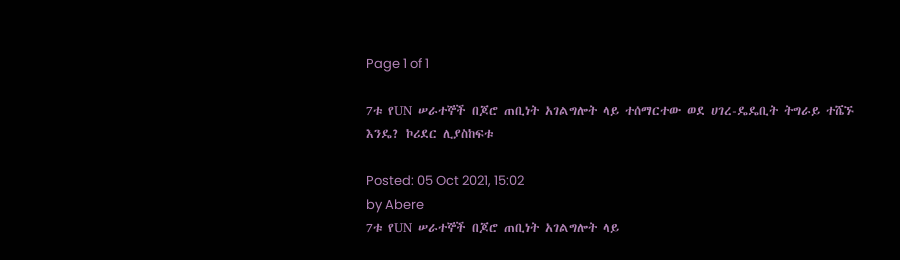Page 1 of 1

7ቱ የUN ሠራተኞች በጆሮ ጠቢነት አገልግሎት ላይ ተሰማርተው ወደ ሀገረ-ዴዴቢት ትግራይ ተሼኙ እንዴ? ኮሪደር ሊያስከፍቱ

Posted: 05 Oct 2021, 15:02
by Abere
7ቱ የUN ሠራተኞች በጆሮ ጠቢነት አገልግሎት ላይ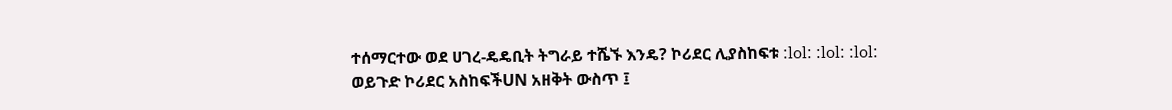ተሰማርተው ወደ ሀገረ-ዴዴቢት ትግራይ ተሼኙ እንዴ? ኮሪደር ሊያስከፍቱ :lol: :lol: :lol:
ወይጉድ ኮሪደር አስከፍችUN አዘቅት ውስጥ ፤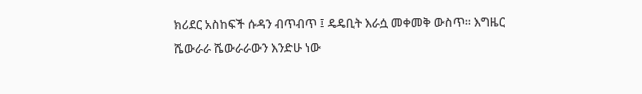ክሪደር አስከፍች ሱዳን ብጥብጥ ፤ ዴዴቢት እራሷ መቀመቅ ውስጥ። እግዜር ሼውራራ ሼውራራውን እንድሁ ነው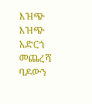እዝጭ እዝጭ አድርጎ መጨረሻ ባዶውን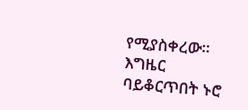የሚያስቀረው። እግዜር ባይቆርጥበት ኑሮ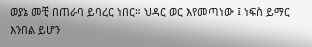ወያኔ መቺ በጠራባ ይባረር ነበር። ህዳር ወር እየመጣነው ፤ ነፍስ ይማር እንበል ይሆን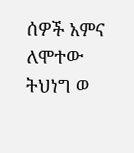ሰዎች አምና ለሞተው ትህነግ ወ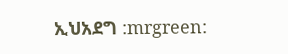ኢህአደግ :mrgreen: